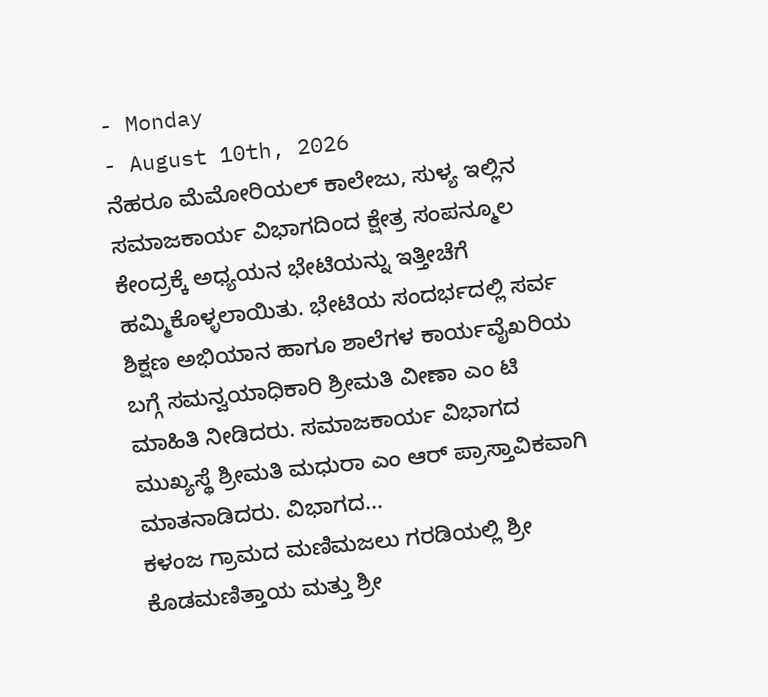- Monday
- August 10th, 2026
ನೆಹರೂ ಮೆಮೋರಿಯಲ್ ಕಾಲೇಜು, ಸುಳ್ಯ ಇಲ್ಲಿನ ಸಮಾಜಕಾರ್ಯ ವಿಭಾಗದಿಂದ ಕ್ಷೇತ್ರ ಸಂಪನ್ಮೂಲ ಕೇಂದ್ರಕ್ಕೆ ಅಧ್ಯಯನ ಭೇಟಿಯನ್ನು ಇತ್ತೀಚೆಗೆ ಹಮ್ಮಿಕೊಳ್ಳಲಾಯಿತು. ಭೇಟಿಯ ಸಂದರ್ಭದಲ್ಲಿ ಸರ್ವ ಶಿಕ್ಷಣ ಅಭಿಯಾನ ಹಾಗೂ ಶಾಲೆಗಳ ಕಾರ್ಯವೈಖರಿಯ ಬಗ್ಗೆ ಸಮನ್ವಯಾಧಿಕಾರಿ ಶ್ರೀಮತಿ ವೀಣಾ ಎಂ ಟಿ ಮಾಹಿತಿ ನೀಡಿದರು. ಸಮಾಜಕಾರ್ಯ ವಿಭಾಗದ ಮುಖ್ಯಸ್ಥೆ ಶ್ರೀಮತಿ ಮಧುರಾ ಎಂ ಆರ್ ಪ್ರಾಸ್ತಾವಿಕವಾಗಿ ಮಾತನಾಡಿದರು. ವಿಭಾಗದ...
ಕಳಂಜ ಗ್ರಾಮದ ಮಣಿಮಜಲು ಗರಡಿಯಲ್ಲಿ ಶ್ರೀ ಕೊಡಮಣಿತ್ತಾಯ ಮತ್ತು ಶ್ರೀ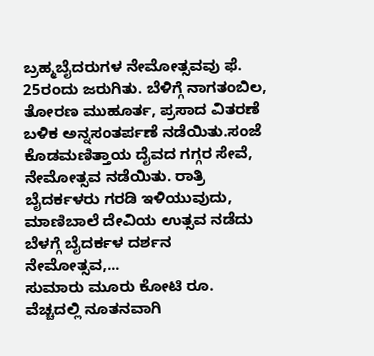ಬ್ರಹ್ಮಬೈದರುಗಳ ನೇಮೋತ್ಸವವು ಫೆ. 25ರಂದು ಜರುಗಿತು. ಬೆಳಿಗ್ಗೆ ನಾಗತಂಬಿಲ, ತೋರಣ ಮುಹೂರ್ತ, ಪ್ರಸಾದ ವಿತರಣೆ ಬಳಿಕ ಅನ್ನಸಂತರ್ಪಣೆ ನಡೆಯಿತು.ಸಂಜೆ ಕೊಡಮಣಿತ್ತಾಯ ದೈವದ ಗಗ್ಗರ ಸೇವೆ, ನೇಮೋತ್ಸವ ನಡೆಯಿತು. ರಾತ್ರಿ ಬೈದರ್ಕಳರು ಗರಡಿ ಇಳಿಯುವುದು, ಮಾಣಿಬಾಲೆ ದೇವಿಯ ಉತ್ಸವ ನಡೆದು ಬೆಳಗ್ಗೆ ಬೈದರ್ಕಳ ದರ್ಶನ ನೇಮೋತ್ಸವ,...
ಸುಮಾರು ಮೂರು ಕೋಟಿ ರೂ. ವೆಚ್ಚದಲ್ಲಿ ನೂತನವಾಗಿ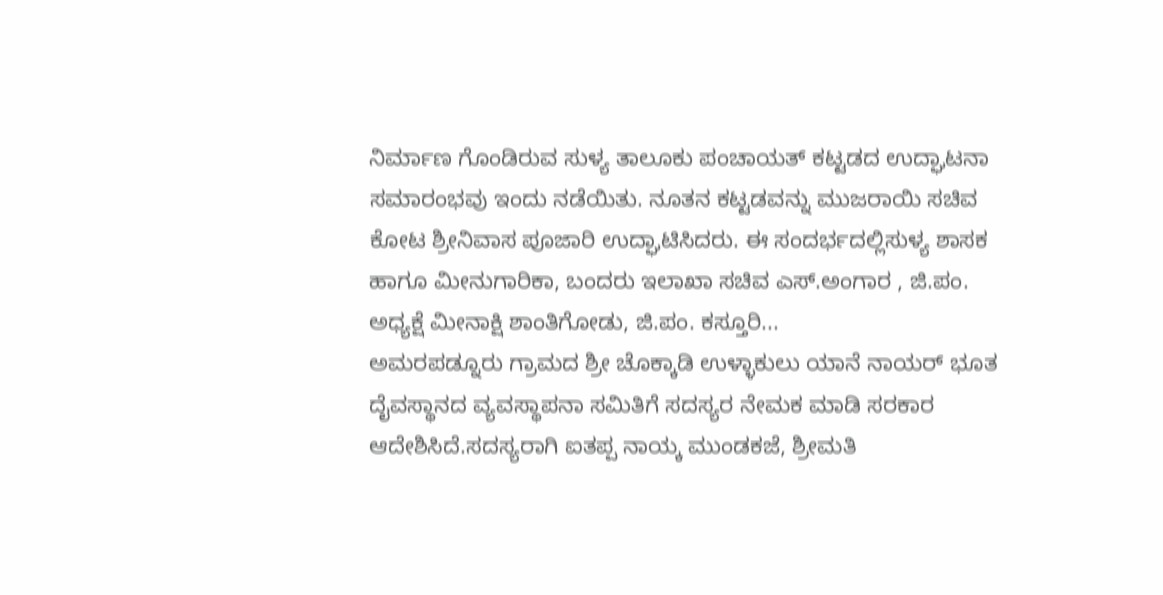ನಿರ್ಮಾಣ ಗೊಂಡಿರುವ ಸುಳ್ಯ ತಾಲೂಕು ಪಂಚಾಯತ್ ಕಟ್ಟಡದ ಉದ್ಘಾಟನಾ ಸಮಾರಂಭವು ಇಂದು ನಡೆಯಿತು. ನೂತನ ಕಟ್ಟಡವನ್ನು ಮುಜರಾಯಿ ಸಚಿವ ಕೋಟ ಶ್ರೀನಿವಾಸ ಪೂಜಾರಿ ಉದ್ಘಾಟಿಸಿದರು. ಈ ಸಂದರ್ಭದಲ್ಲಿಸುಳ್ಯ ಶಾಸಕ ಹಾಗೂ ಮೀನುಗಾರಿಕಾ, ಬಂದರು ಇಲಾಖಾ ಸಚಿವ ಎಸ್.ಅಂಗಾರ , ಜಿ.ಪಂ. ಅಧ್ಯಕ್ಷೆ ಮೀನಾಕ್ಷಿ ಶಾಂತಿಗೋಡು, ಜಿ.ಪಂ. ಕಸ್ತೂರಿ...
ಅಮರಪಡ್ನೂರು ಗ್ರಾಮದ ಶ್ರೀ ಚೊಕ್ಕಾಡಿ ಉಳ್ಳಾಕುಲು ಯಾನೆ ನಾಯರ್ ಭೂತ ದೈವಸ್ಥಾನದ ವ್ಯವಸ್ಥಾಪನಾ ಸಮಿತಿಗೆ ಸದಸ್ಯರ ನೇಮಕ ಮಾಡಿ ಸರಕಾರ ಆದೇಶಿಸಿದೆ.ಸದಸ್ಯರಾಗಿ ಐತಪ್ಪ ನಾಯ್ಕ ಮುಂಡಕಜೆ, ಶ್ರೀಮತಿ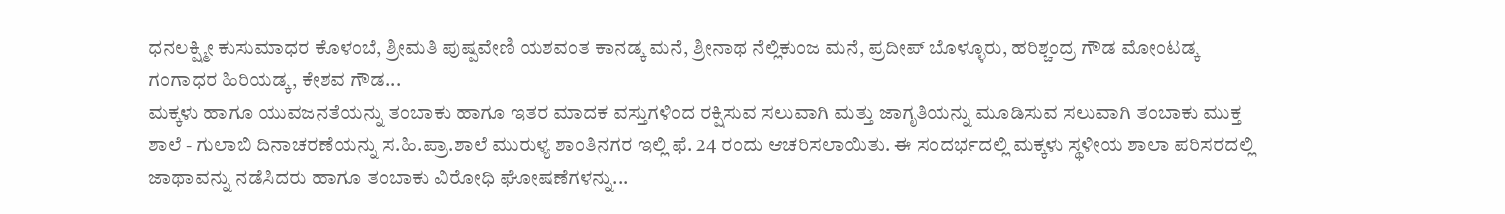ಧನಲಕ್ಷ್ಮೀ ಕುಸುಮಾಧರ ಕೊಳಂಬೆ, ಶ್ರೀಮತಿ ಪುಷ್ಪವೇಣಿ ಯಶವಂತ ಕಾನಡ್ಕ ಮನೆ, ಶ್ರೀನಾಥ ನೆಲ್ಲಿಕುಂಜ ಮನೆ, ಪ್ರದೀಪ್ ಬೊಳ್ಳೂರು, ಹರಿಶ್ಚಂದ್ರ ಗೌಡ ಮೋಂಟಡ್ಕ ಗಂಗಾಧರ ಹಿರಿಯಡ್ಕ, ಕೇಶವ ಗೌಡ...
ಮಕ್ಕಳು ಹಾಗೂ ಯುವಜನತೆಯನ್ನು ತಂಬಾಕು ಹಾಗೂ ಇತರ ಮಾದಕ ವಸ್ತುಗಳಿಂದ ರಕ್ಷಿಸುವ ಸಲುವಾಗಿ ಮತ್ತು ಜಾಗೃತಿಯನ್ನು ಮೂಡಿಸುವ ಸಲುವಾಗಿ ತಂಬಾಕು ಮುಕ್ತ ಶಾಲೆ - ಗುಲಾಬಿ ದಿನಾಚರಣೆಯನ್ನು ಸ.ಹಿ.ಪ್ರಾ.ಶಾಲೆ ಮುರುಳ್ಯ ಶಾಂತಿನಗರ ಇಲ್ಲಿ ಫೆ. 24 ರಂದು ಆಚರಿಸಲಾಯಿತು. ಈ ಸಂದರ್ಭದಲ್ಲಿ ಮಕ್ಕಳು ಸ್ಥಳೀಯ ಶಾಲಾ ಪರಿಸರದಲ್ಲಿ ಜಾಥಾವನ್ನು ನಡೆಸಿದರು ಹಾಗೂ ತಂಬಾಕು ವಿರೋಧಿ ಘೋಷಣೆಗಳನ್ನು...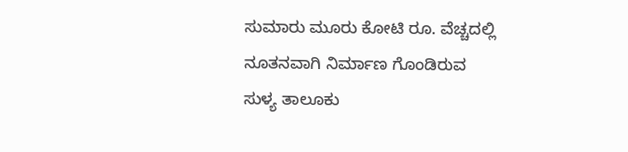ಸುಮಾರು ಮೂರು ಕೋಟಿ ರೂ. ವೆಚ್ಚದಲ್ಲಿ ನೂತನವಾಗಿ ನಿರ್ಮಾಣ ಗೊಂಡಿರುವ ಸುಳ್ಯ ತಾಲೂಕು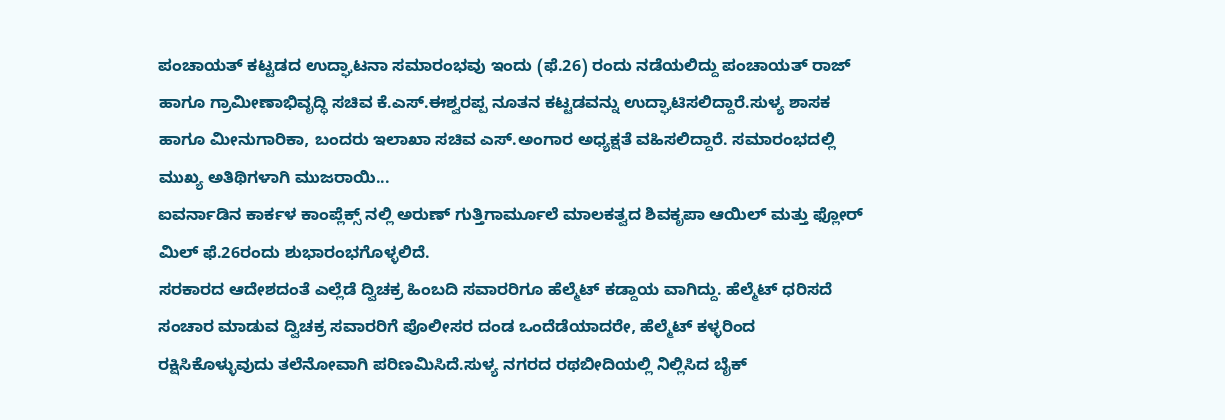ಪಂಚಾಯತ್ ಕಟ್ಟಡದ ಉದ್ಘಾಟನಾ ಸಮಾರಂಭವು ಇಂದು (ಫೆ.26) ರಂದು ನಡೆಯಲಿದ್ದು ಪಂಚಾಯತ್ ರಾಜ್ ಹಾಗೂ ಗ್ರಾಮೀಣಾಭಿವೃದ್ಧಿ ಸಚಿವ ಕೆ.ಎಸ್.ಈಶ್ವರಪ್ಪ ನೂತನ ಕಟ್ಟಡವನ್ನು ಉದ್ಘಾಟಿಸಲಿದ್ದಾರೆ.ಸುಳ್ಯ ಶಾಸಕ ಹಾಗೂ ಮೀನುಗಾರಿಕಾ, ಬಂದರು ಇಲಾಖಾ ಸಚಿವ ಎಸ್.ಅಂಗಾರ ಅಧ್ಯಕ್ಷತೆ ವಹಿಸಲಿದ್ದಾರೆ. ಸಮಾರಂಭದಲ್ಲಿ ಮುಖ್ಯ ಅತಿಥಿಗಳಾಗಿ ಮುಜರಾಯಿ...
ಐವರ್ನಾಡಿನ ಕಾರ್ಕಳ ಕಾಂಪ್ಲೆಕ್ಸ್ ನಲ್ಲಿ ಅರುಣ್ ಗುತ್ತಿಗಾರ್ಮೂಲೆ ಮಾಲಕತ್ವದ ಶಿವಕೃಪಾ ಆಯಿಲ್ ಮತ್ತು ಫ್ಲೋರ್ ಮಿಲ್ ಫೆ.26ರಂದು ಶುಭಾರಂಭಗೊಳ್ಳಲಿದೆ.
ಸರಕಾರದ ಆದೇಶದಂತೆ ಎಲ್ಲೆಡೆ ದ್ವಿಚಕ್ರ ಹಿಂಬದಿ ಸವಾರರಿಗೂ ಹೆಲ್ಮೆಟ್ ಕಡ್ದಾಯ ವಾಗಿದ್ದು. ಹೆಲ್ಮೆಟ್ ಧರಿಸದೆ ಸಂಚಾರ ಮಾಡುವ ದ್ವಿಚಕ್ರ ಸವಾರರಿಗೆ ಪೊಲೀಸರ ದಂಡ ಒಂದೆಡೆಯಾದರೇ, ಹೆಲ್ಮೆಟ್ ಕಳ್ಳರಿಂದ ರಕ್ಷಿಸಿಕೊಳ್ಳುವುದು ತಲೆನೋವಾಗಿ ಪರಿಣಮಿಸಿದೆ.ಸುಳ್ಯ ನಗರದ ರಥಬೀದಿಯಲ್ಲಿ ನಿಲ್ಲಿಸಿದ ಬೈಕ್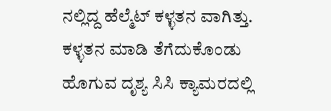ನಲ್ಲಿದ್ದ ಹೆಲ್ಮೆಟ್ ಕಳ್ಳತನ ವಾಗಿತ್ತು. ಕಳ್ಳತನ ಮಾಡಿ ತೆಗೆದುಕೊಂಡು ಹೊಗುವ ದೃಶ್ಯ ಸಿಸಿ ಕ್ಯಾಮರದಲ್ಲಿ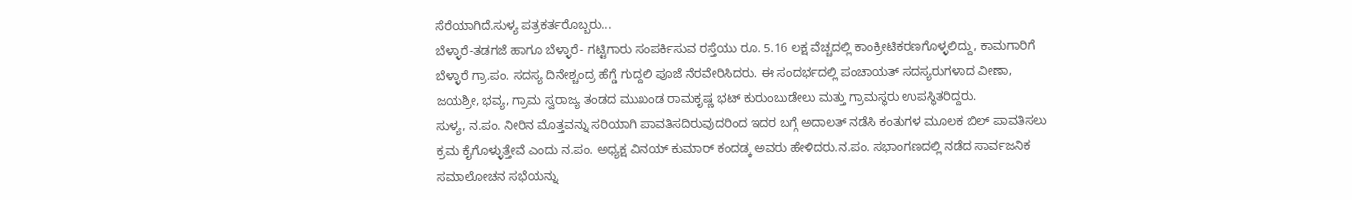ಸೆರೆಯಾಗಿದೆ.ಸುಳ್ಯ ಪತ್ರಕರ್ತರೊಬ್ಬರು...
ಬೆಳ್ಳಾರೆ-ತಡಗಜೆ ಹಾಗೂ ಬೆಳ್ಳಾರೆ- ಗಟ್ಟಿಗಾರು ಸಂಪರ್ಕಿಸುವ ರಸ್ತೆಯು ರೂ. 5.16 ಲಕ್ಷ ವೆಚ್ಚದಲ್ಲಿ ಕಾಂಕ್ರೀಟಿಕರಣಗೊಳ್ಳಲಿದ್ದು, ಕಾಮಗಾರಿಗೆ ಬೆಳ್ಳಾರೆ ಗ್ರಾ.ಪಂ. ಸದಸ್ಯ ದಿನೇಶ್ಚಂದ್ರ ಹೆಗ್ಡೆ ಗುದ್ದಲಿ ಪೂಜೆ ನೆರವೇರಿಸಿದರು. ಈ ಸಂದರ್ಭದಲ್ಲಿ ಪಂಚಾಯತ್ ಸದಸ್ಯರುಗಳಾದ ವೀಣಾ, ಜಯಶ್ರೀ, ಭವ್ಯ, ಗ್ರಾಮ ಸ್ವರಾಜ್ಯ ತಂಡದ ಮುಖಂಡ ರಾಮಕೃಷ್ಣ ಭಟ್ ಕುರುಂಬುಡೇಲು ಮತ್ತು ಗ್ರಾಮಸ್ಥರು ಉಪಸ್ಥಿತರಿದ್ದರು.
ಸುಳ್ಯ, ನ.ಪಂ. ನೀರಿನ ಮೊತ್ತವನ್ನು ಸರಿಯಾಗಿ ಪಾವತಿಸದಿರುವುದರಿಂದ ಇದರ ಬಗ್ಗೆ ಅದಾಲತ್ ನಡೆಸಿ ಕಂತುಗಳ ಮೂಲಕ ಬಿಲ್ ಪಾವತಿಸಲು ಕ್ರಮ ಕೈಗೊಳ್ಳುತ್ತೇವೆ ಎಂದು ನ.ಪಂ. ಅಧ್ಯಕ್ಷ ವಿನಯ್ ಕುಮಾರ್ ಕಂದಡ್ಕ ಅವರು ಹೇಳಿದರು.ನ.ಪಂ. ಸಭಾಂಗಣದಲ್ಲಿ ನಡೆದ ಸಾರ್ವಜನಿಕ ಸಮಾಲೋಚನ ಸಭೆಯನ್ನು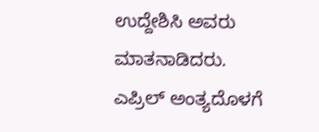ಉದ್ದೇಶಿಸಿ ಅವರು ಮಾತನಾಡಿದರು. ಎಪ್ರಿಲ್ ಅಂತ್ಯದೊಳಗೆ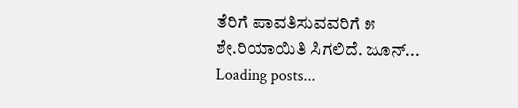ತೆರಿಗೆ ಪಾವತಿಸುವವರಿಗೆ ೫ ಶೇ.ರಿಯಾಯಿತಿ ಸಿಗಲಿದೆ. ಜೂನ್...
Loading posts...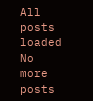All posts loaded
No more posts